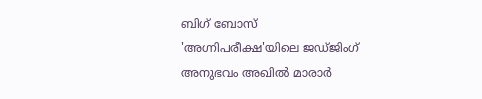ബിഗ് ബോസ് 'അഗ്നിപരീക്ഷ'യിലെ ജഡ്ജിംഗ് അനുഭവം അഖിൽ മാരാർ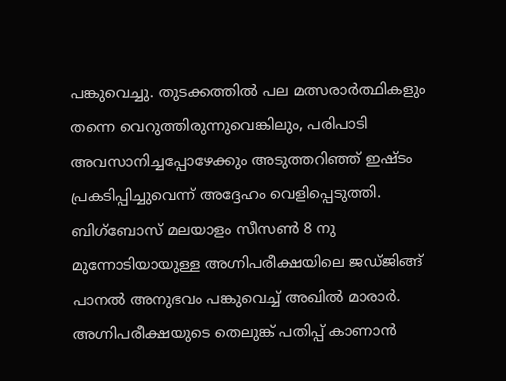പങ്കുവെച്ചു. തുടക്കത്തിൽ പല മത്സരാർത്ഥികളും തന്നെ വെറുത്തിരുന്നുവെങ്കിലും, പരിപാടി അവസാനിച്ചപ്പോഴേക്കും അടുത്തറിഞ്ഞ് ഇഷ്ടം പ്രകടിപ്പിച്ചുവെന്ന് അദ്ദേഹം വെളിപ്പെടുത്തി.
ബിഗ്ബോസ് മലയാളം സീസൺ 8 നു മുന്നോടിയായുള്ള അഗ്നിപരീക്ഷയിലെ ജഡ്ജിങ്ങ് പാനൽ അനുഭവം പങ്കുവെച്ച് അഖിൽ മാരാർ. അഗ്നിപരീക്ഷയുടെ തെലുങ്ക് പതിപ്പ് കാണാൻ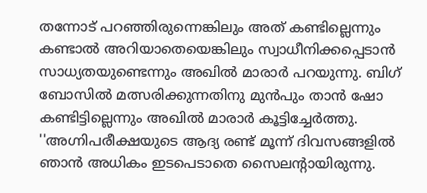തന്നോട് പറഞ്ഞിരുന്നെങ്കിലും അത് കണ്ടില്ലെന്നും കണ്ടാൽ അറിയാതെയെങ്കിലും സ്വാധീനിക്കപ്പെടാൻ സാധ്യതയുണ്ടെന്നും അഖിൽ മാരാർ പറയുന്നു. ബിഗ് ബോസിൽ മത്സരിക്കുന്നതിനു മുൻപും താൻ ഷോ കണ്ടിട്ടില്ലെന്നും അഖിൽ മാരാർ കൂട്ടിച്ചേർത്തു.
''അഗ്നിപരീക്ഷയുടെ ആദ്യ രണ്ട് മൂന്ന് ദിവസങ്ങളിൽ ഞാൻ അധികം ഇടപെടാതെ സൈലന്റായിരുന്നു.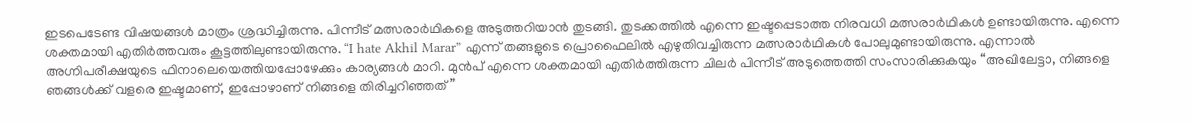ഇടപെടേണ്ട വിഷയങ്ങൾ മാത്രം ശ്രദ്ധിച്ചിരുന്നു. പിന്നീട് മത്സരാർഥികളെ അടുത്തറിയാൻ തുടങ്ങി. തുടക്കത്തിൽ എന്നെ ഇഷ്ടപ്പെടാത്ത നിരവധി മത്സരാർഥികൾ ഉണ്ടായിരുന്നു. എന്നെ ശക്തമായി എതിർത്തവരും കൂട്ടത്തിലുണ്ടായിരുന്നു. “I hate Akhil Marar” എന്ന് തങ്ങളുടെ പ്രൊഫൈലിൽ എഴുതിവച്ചിരുന്ന മത്സരാർഥികൾ പോലുമുണ്ടായിരുന്നു. എന്നാൽ അഗ്നിപരീക്ഷയുടെ ഫിനാലെയെത്തിയപ്പോഴേക്കും കാര്യങ്ങൾ മാറി. മുൻപ് എന്നെ ശക്തമായി എതിർത്തിരുന്ന ചിലർ പിന്നീട് അടുത്തെത്തി സംസാരിക്കുകയും “അഖിലേട്ടാ, നിങ്ങളെ ഞങ്ങൾക്ക് വളരെ ഇഷ്ടമാണ്, ഇപ്പോഴാണ് നിങ്ങളെ തിരിച്ചറിഞ്ഞത്”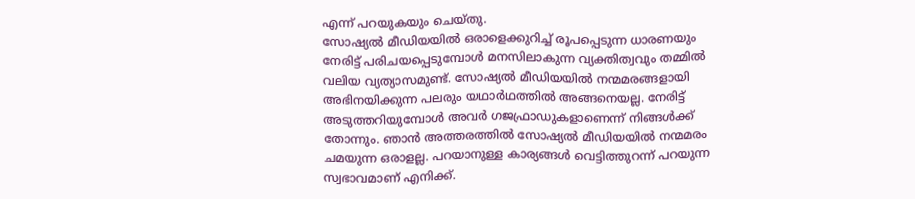എന്ന് പറയുകയും ചെയ്തു.
സോഷ്യൽ മീഡിയയിൽ ഒരാളെക്കുറിച്ച് രൂപപ്പെടുന്ന ധാരണയും നേരിട്ട് പരിചയപ്പെടുമ്പോൾ മനസിലാകുന്ന വ്യക്തിത്വവും തമ്മിൽ വലിയ വ്യത്യാസമുണ്ട്. സോഷ്യൽ മീഡിയയിൽ നന്മമരങ്ങളായി അഭിനയിക്കുന്ന പലരും യഥാർഥത്തിൽ അങ്ങനെയല്ല. നേരിട്ട് അടുത്തറിയുമ്പോൾ അവർ ഗജഫ്രാഡുകളാണെന്ന് നിങ്ങൾക്ക് തോന്നും. ഞാൻ അത്തരത്തിൽ സോഷ്യൽ മീഡിയയിൽ നന്മമരം ചമയുന്ന ഒരാളല്ല. പറയാനുള്ള കാര്യങ്ങൾ വെട്ടിത്തുറന്ന് പറയുന്ന സ്വഭാവമാണ് എനിക്ക്.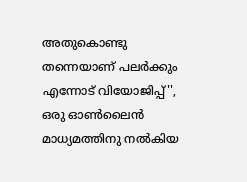അതുകൊണ്ടു തന്നെയാണ് പലർക്കും എന്നോട് വിയോജിപ്പ്'', ഒരു ഓൺലൈൻ മാധ്യമത്തിനു നൽകിയ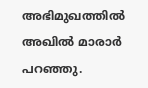അഭിമുഖത്തിൽ അഖിൽ മാരാർ പറഞ്ഞു.